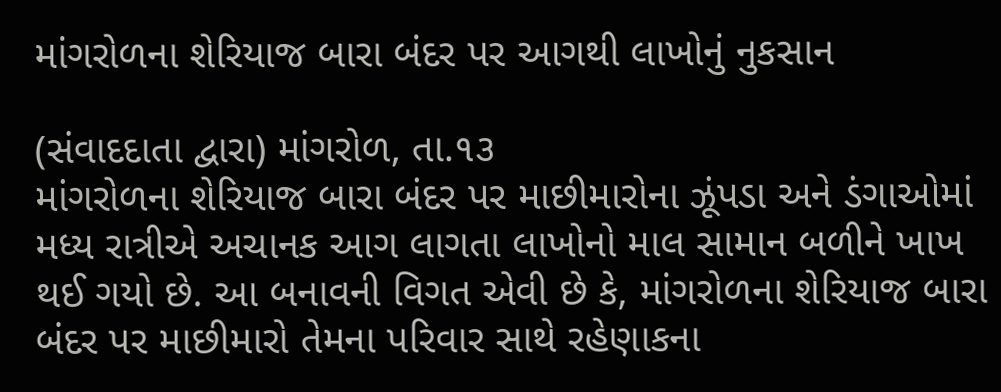માંગરોળના શેરિયાજ બારા બંદર પર આગથી લાખોનું નુકસાન

(સંવાદદાતા દ્વારા) માંગરોળ, તા.૧૩
માંગરોળના શેરિયાજ બારા બંદર પર માછીમારોના ઝૂંપડા અને ડંગાઓમાં મધ્ય રાત્રીએ અચાનક આગ લાગતા લાખોનો માલ સામાન બળીને ખાખ થઈ ગયો છે. આ બનાવની વિગત એવી છે કે, માંગરોળના શેરિયાજ બારા બંદર પર માછીમારો તેમના પરિવાર સાથે રહેણાકના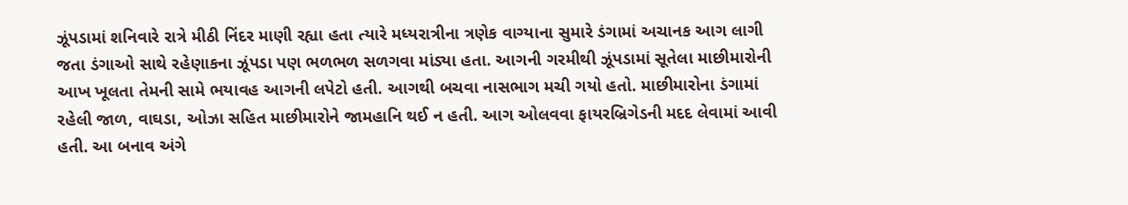ઝૂંપડામાં શનિવારે રાત્રે મીઠી નિંદર માણી રહ્યા હતા ત્યારે મધ્યરાત્રીના ત્રણેક વાગ્યાના સુમારે ડંગામાં અચાનક આગ લાગી જતા ડંગાઓ સાથે રહેણાકના ઝૂંપડા પણ ભળભળ સળગવા માંડ્યા હતા. આગની ગરમીથી ઝૂંપડામાં સૂતેલા માછીમારોની આખ ખૂલતા તેમની સામે ભયાવહ આગની લપેટો હતી. આગથી બચવા નાસભાગ મચી ગયો હતો. માછીમારોના ડંગામાં રહેલી જાળ, વાઘડા, ઓઝા સહિત માછીમારોને જામહાનિ થઈ ન હતી. આગ ઓલવવા ફાયરબ્રિગેડની મદદ લેવામાં આવી હતી. આ બનાવ અંગે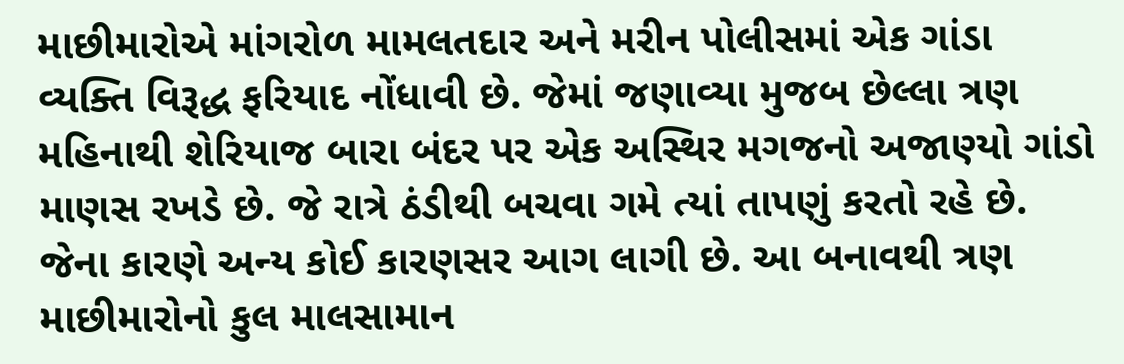માછીમારોએ માંગરોળ મામલતદાર અને મરીન પોલીસમાં એક ગાંડા વ્યક્તિ વિરૂદ્ધ ફરિયાદ નોંધાવી છે. જેમાં જણાવ્યા મુજબ છેલ્લા ત્રણ મહિનાથી શેરિયાજ બારા બંદર પર એક અસ્થિર મગજનો અજાણ્યો ગાંડો માણસ રખડે છે. જે રાત્રે ઠંડીથી બચવા ગમે ત્યાં તાપણું કરતો રહે છે. જેના કારણે અન્ય કોઈ કારણસર આગ લાગી છે. આ બનાવથી ત્રણ માછીમારોનો કુલ માલસામાન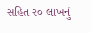સહિત ર૦ લાખનું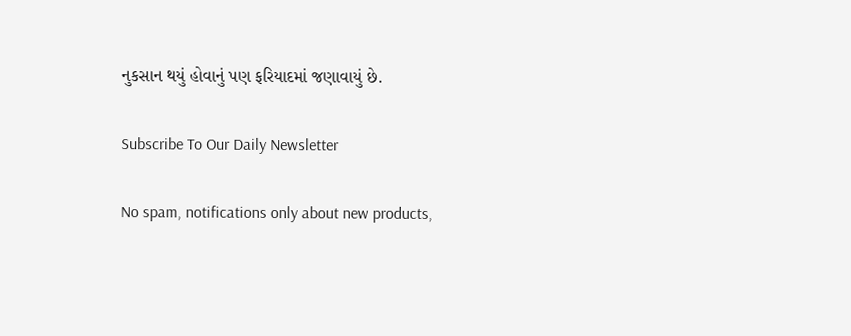નુકસાન થયું હોવાનું પણ ફરિયાદમાં જણાવાયું છે.

Subscribe To Our Daily Newsletter

No spam, notifications only about new products,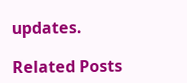updates.

Related Posts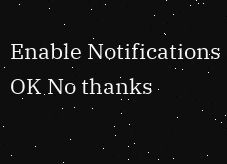Enable Notifications OK No thanks